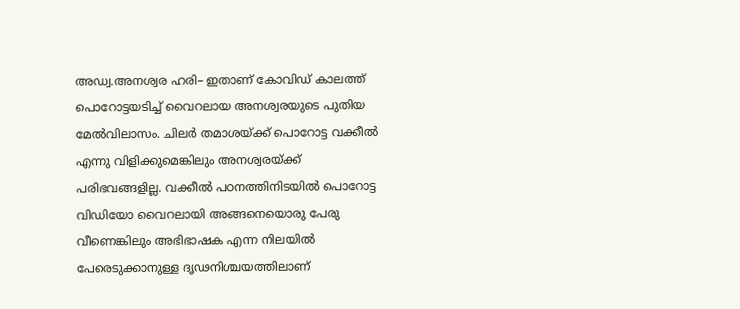അഡ്വ.അനശ്വര ഹരി– ഇതാണ് കോവിഡ് കാലത്ത് പൊറോട്ടയടിച്ച് വൈറലായ അനശ്വരയുടെ പുതിയ മേൽവിലാസം. ചിലർ തമാശയ്ക്ക് പൊറോട്ട വക്കീൽ എന്നു വിളിക്കുമെങ്കിലും അനശ്വരയ്ക്ക് പരിഭവങ്ങളില്ല. വക്കീൽ പഠനത്തിനിടയിൽ പൊറോട്ട വിഡിയോ വൈറലായി അങ്ങനെയൊരു പേരു വീണെങ്കിലും അഭിഭാഷക എന്ന നിലയിൽ പേരെടുക്കാനുള്ള ദൃഢനിശ്ചയത്തിലാണ്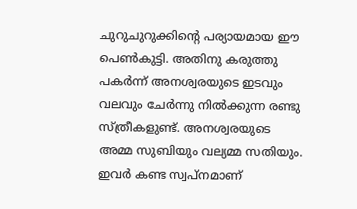ചുറുചുറുക്കിന്റെ പര്യായമായ ഈ പെൺകുട്ടി. അതിനു കരുത്തു പകർന്ന് അനശ്വരയുടെ ഇടവും വലവും ചേർന്നു നിൽക്കുന്ന രണ്ടു സ്ത്രീകളുണ്ട്. അനശ്വരയുടെ അമ്മ സുബിയും വല്യമ്മ സതിയും. ഇവർ കണ്ട സ്വപ്നമാണ്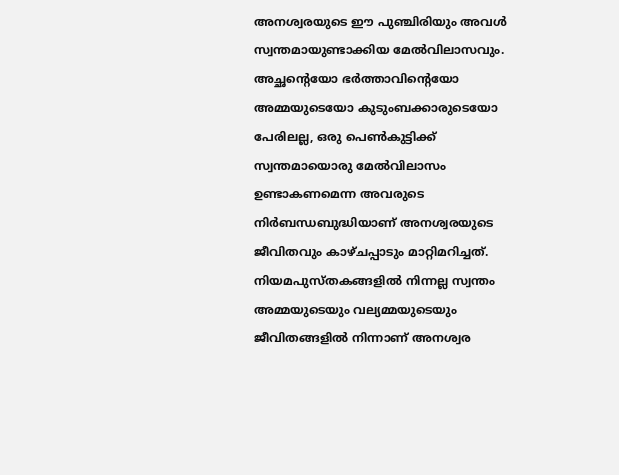അനശ്വരയുടെ ഈ പുഞ്ചിരിയും അവൾ സ്വന്തമായുണ്ടാക്കിയ മേൽവിലാസവും. അച്ഛന്റെയോ ഭർത്താവിന്റെയോ അമ്മയുടെയോ കുടുംബക്കാരുടെയോ പേരിലല്ല, ഒരു പെൺകുട്ടിക്ക് സ്വന്തമായൊരു മേൽവിലാസം ഉണ്ടാകണമെന്ന അവരുടെ നിർബന്ധബുദ്ധിയാണ് അനശ്വരയുടെ ജീവിതവും കാഴ്ചപ്പാടും മാറ്റിമറിച്ചത്. നിയമപുസ്തകങ്ങളിൽ നിന്നല്ല സ്വന്തം അമ്മയുടെയും വല്യമ്മയുടെയും ജീവിതങ്ങളിൽ നിന്നാണ് അനശ്വര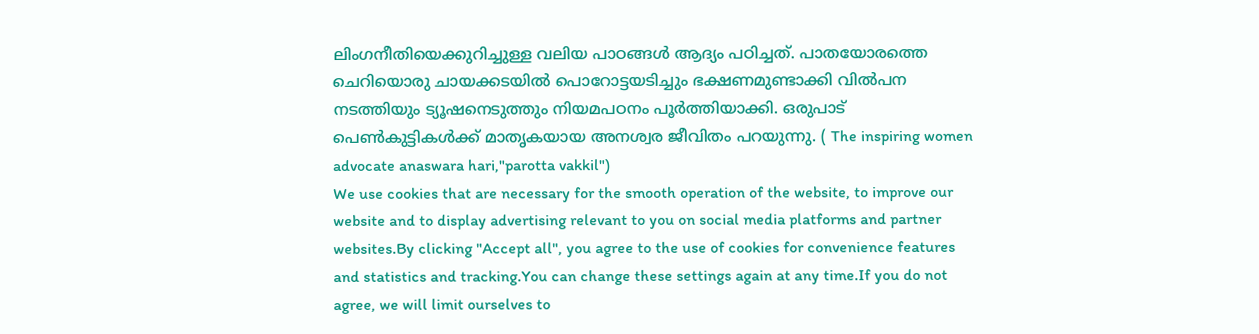ലിംഗനീതിയെക്കുറിച്ചുള്ള വലിയ പാഠങ്ങൾ ആദ്യം പഠിച്ചത്. പാതയോരത്തെ ചെറിയൊരു ചായക്കടയിൽ പൊറോട്ടയടിച്ചും ഭക്ഷണമുണ്ടാക്കി വിൽപന നടത്തിയും ട്യൂഷനെടുത്തും നിയമപഠനം പൂർത്തിയാക്കി. ഒരുപാട് പെൺകുട്ടികൾക്ക് മാതൃകയായ അനശ്വര ജീവിതം പറയുന്നു. ( The inspiring women advocate anaswara hari,"parotta vakkil")
We use cookies that are necessary for the smooth operation of the website, to improve our website and to display advertising relevant to you on social media platforms and partner websites.By clicking "Accept all", you agree to the use of cookies for convenience features and statistics and tracking.You can change these settings again at any time.If you do not agree, we will limit ourselves to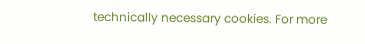technically necessary cookies. For more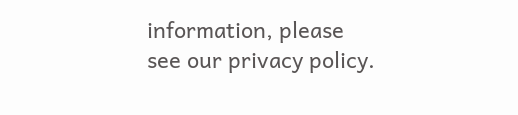information, please see our privacy policy.